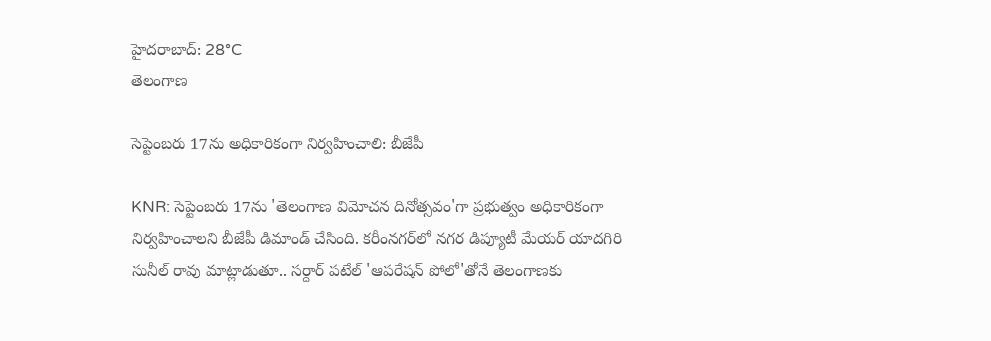హైదరాబాద్: 28°C
తెలంగాణ

సెప్టెంబరు 17ను అధికారికంగా నిర్వహించాలి: బీజేపీ

KNR: సెప్టెంబరు 17ను 'తెలంగాణ విమోచన దినోత్సవం'గా ప్రభుత్వం అధికారికంగా నిర్వహించాలని బీజేపీ డిమాండ్ చేసింది. కరీంనగర్‌లో నగర డిప్యూటీ మేయర్ యాదగిరి సునీల్ రావు మాట్లాడుతూ.. సర్దార్ పటేల్ 'ఆపరేషన్ పోలో'తోనే తెలంగాణకు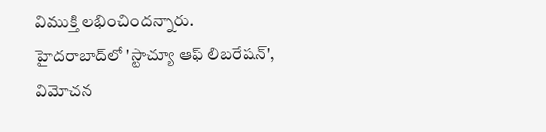విముక్తి లభించిందన్నారు. హైదరాబాద్‌లో 'స్టాచ్యూ ఆఫ్ లిబరేషన్', విమోచన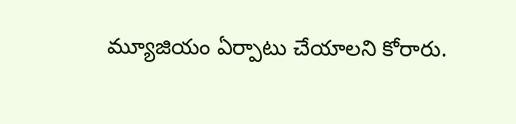మ్యూజియం ఏర్పాటు చేయాలని కోరారు.